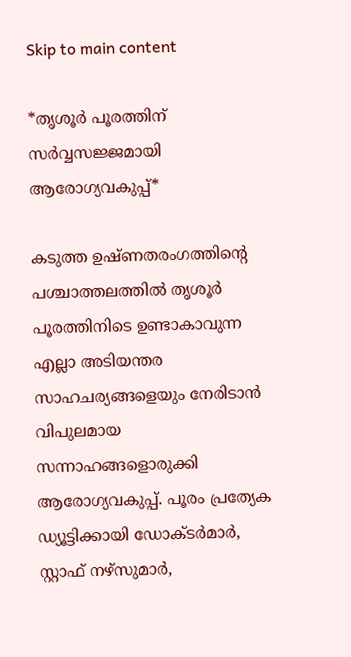Skip to main content

*തൃശൂർ പൂരത്തിന് സർവ്വസജ്ജമായി ആരോഗ്യവകുപ്പ്*

കടുത്ത ഉഷ്ണതരംഗത്തിന്റെ പശ്ചാത്തലത്തിൽ തൃശൂർ പൂരത്തിനിടെ ഉണ്ടാകാവുന്ന എല്ലാ അടിയന്തര സാഹചര്യങ്ങളെയും നേരിടാൻ വിപുലമായ സന്നാഹങ്ങളൊരുക്കി  ആരോഗ്യവകുപ്പ്. പൂരം പ്രത്യേക ഡ്യൂട്ടിക്കായി ഡോക്ടർമാർ, സ്റ്റാഫ് നഴ്‌സുമാർ,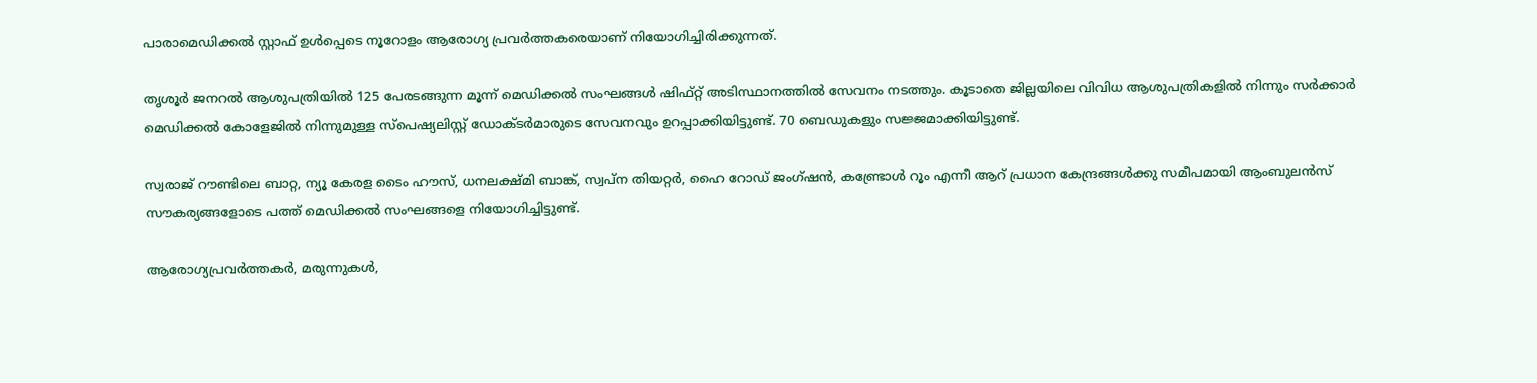പാരാമെഡിക്കൽ സ്റ്റാഫ് ഉൾപ്പെടെ നൂറോളം ആരോഗ്യ പ്രവർത്തകരെയാണ് നിയോഗിച്ചിരിക്കുന്നത്.

തൃശൂർ ജനറൽ ആശുപത്രിയിൽ 125 പേരടങ്ങുന്ന മൂന്ന് മെഡിക്കൽ സംഘങ്ങൾ ഷിഫ്റ്റ് അടിസ്ഥാനത്തിൽ സേവനം നടത്തും. കൂടാതെ ജില്ലയിലെ വിവിധ ആശുപത്രികളിൽ നിന്നും സർക്കാർ മെഡിക്കൽ കോളേജിൽ നിന്നുമുള്ള സ്പെഷ്യലിസ്റ്റ് ഡോക്ടർമാരുടെ സേവനവും ഉറപ്പാക്കിയിട്ടുണ്ട്. 70 ബെഡുകളും സജ്ജമാക്കിയിട്ടുണ്ട്.

സ്വരാജ് റൗണ്ടിലെ ബാറ്റ, ന്യൂ കേരള ടൈം ഹൗസ്, ധനലക്ഷ്മി ബാങ്ക്, സ്വപ്ന തിയറ്റർ, ഹൈ റോഡ് ജംഗ്ഷൻ, കണ്ട്രോൾ റൂം എന്നീ ആറ് പ്രധാന കേന്ദ്രങ്ങൾക്കു സമീപമായി ആംബുലൻസ് സൗകര്യങ്ങളോടെ പത്ത് മെഡിക്കൽ സംഘങ്ങളെ നിയോഗിച്ചിട്ടുണ്ട്.

ആരോഗ്യപ്രവർത്തകർ, മരുന്നുകൾ,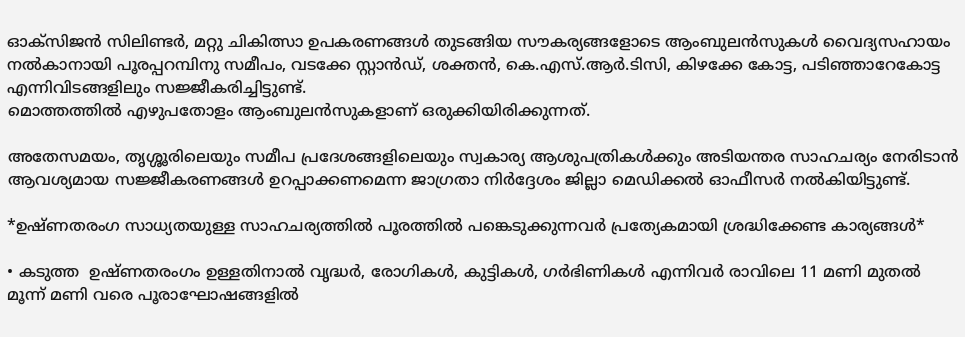ഓക്‌സിജൻ സിലിണ്ടർ, മറ്റു ചികിത്സാ ഉപകരണങ്ങൾ തുടങ്ങിയ സൗകര്യങ്ങളോടെ ആംബുലൻസുകൾ വൈദ്യസഹായം നൽകാനായി പൂരപ്പറമ്പിനു സമീപം, വടക്കേ സ്റ്റാൻഡ്, ശക്തൻ, കെ.എസ്.ആർ.ടിസി, കിഴക്കേ കോട്ട, പടിഞ്ഞാറേകോട്ട എന്നിവിടങ്ങളിലും സജ്ജീകരിച്ചിട്ടുണ്ട്.
മൊത്തത്തിൽ എഴുപതോളം ആംബുലൻസുകളാണ് ഒരുക്കിയിരിക്കുന്നത്.

അതേസമയം, തൃശ്ശൂരിലെയും സമീപ പ്രദേശങ്ങളിലെയും സ്വകാര്യ ആശുപത്രികൾക്കും അടിയന്തര സാഹചര്യം നേരിടാൻ ആവശ്യമായ സജ്ജീകരണങ്ങൾ ഉറപ്പാക്കണമെന്ന ജാഗ്രതാ നിർദ്ദേശം ജില്ലാ മെഡിക്കൽ ഓഫീസർ നൽകിയിട്ടുണ്ട്.

*ഉഷ്‌ണതരംഗ സാധ്യതയുള്ള സാഹചര്യത്തിൽ പൂരത്തിൽ പങ്കെടുക്കുന്നവർ പ്രത്യേകമായി ശ്രദ്ധിക്കേണ്ട കാര്യങ്ങൾ*

• കടുത്ത  ഉഷ്ണതരംഗം ഉള്ളതിനാൽ വൃദ്ധർ, രോഗികൾ, കുട്ടികൾ, ഗർഭിണികൾ എന്നിവർ രാവിലെ 11 മണി മുതൽ മൂന്ന് മണി വരെ പൂരാഘോഷങ്ങളിൽ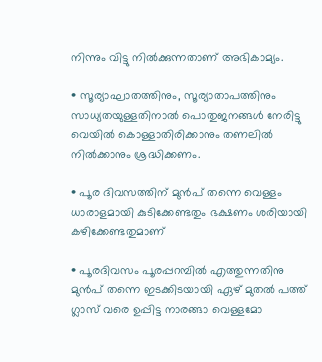നിന്നും വിട്ടു നിൽക്കുന്നതാണ് അഭികാമ്യം.

• സൂര്യാഘാതത്തിനും, സൂര്യാതാപത്തിനും സാധ്യതയുള്ളതിനാൽ പൊതുജനങ്ങൾ നേരിട്ടു വെയിൽ കൊള്ളാതിരിക്കാനും തണലിൽ നിൽക്കാനും ശ്രദ്ധിക്കണം.

• പൂര ദിവസത്തിന് മുൻപ് തന്നെ വെള്ളം ധാരാളമായി കുടിക്കേണ്ടതും ഭക്ഷണം ശരിയായി കഴിക്കേണ്ടതുമാണ്

• പൂരദിവസം പൂരപ്പറമ്പിൽ എത്തുന്നതിനു മുൻപ് തന്നെ ഇടക്കിടയായി ഏഴ് മുതൽ പത്ത് ഗ്ലാസ് വരെ ഉപ്പിട്ട നാരങ്ങാ വെള്ളമോ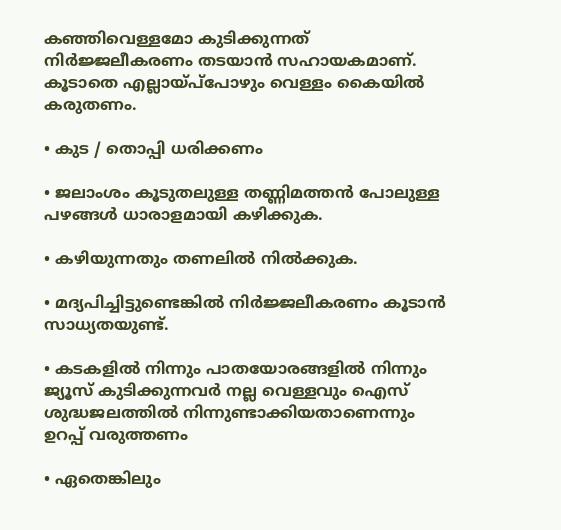കഞ്ഞിവെള്ളമോ കുടിക്കുന്നത് നിർജ്ജലീകരണം തടയാൻ സഹായകമാണ്. കൂടാതെ എല്ലായ്പ്‌പോഴും വെള്ളം കൈയിൽ  കരുതണം.

• കുട / തൊപ്പി ധരിക്കണം

• ജലാംശം കൂടുതലുള്ള തണ്ണിമത്തൻ പോലുള്ള പഴങ്ങൾ ധാരാളമായി കഴിക്കുക.

• കഴിയുന്നതും തണലിൽ നിൽക്കുക.

• മദ്യപിച്ചിട്ടുണ്ടെങ്കിൽ നിർജ്ജലീകരണം കൂടാൻ സാധ്യതയുണ്ട്.

• കടകളിൽ നിന്നും പാതയോരങ്ങളിൽ നിന്നും ജ്യൂസ് കുടിക്കുന്നവർ നല്ല വെള്ളവും ഐസ് ശുദ്ധജലത്തിൽ നിന്നുണ്ടാക്കിയതാണെന്നും ഉറപ്പ് വരുത്തണം

• ഏതെങ്കിലും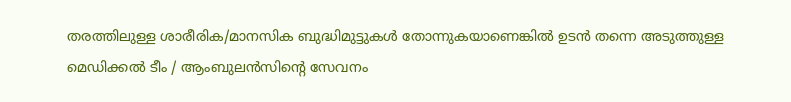തരത്തിലുള്ള ശാരീരിക/മാനസിക ബുദ്ധിമുട്ടുകൾ തോന്നുകയാണെങ്കിൽ ഉടൻ തന്നെ അടുത്തുള്ള മെഡിക്കൽ ടീം / ആംബുലൻസിൻ്റെ സേവനം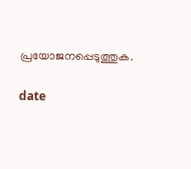പ്രയോജനപ്പെടുത്തുക.

date